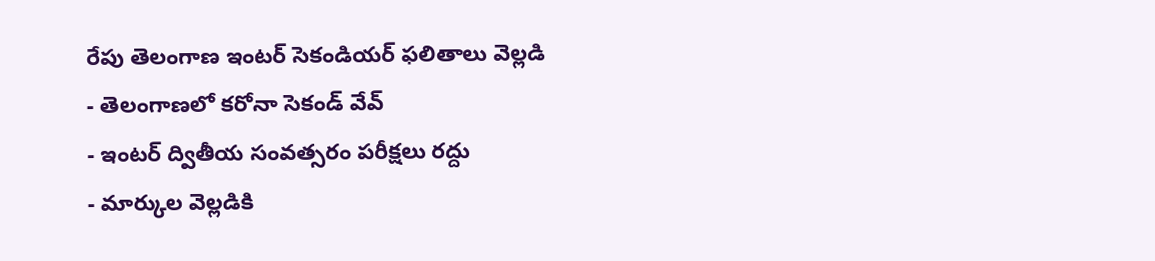రేపు తెలంగాణ ఇంటర్ సెకండియర్ ఫలితాలు వెల్లడి
- తెలంగాణలో కరోనా సెకండ్ వేవ్
- ఇంటర్ ద్వితీయ సంవత్సరం పరీక్షలు రద్దు
- మార్కుల వెల్లడికి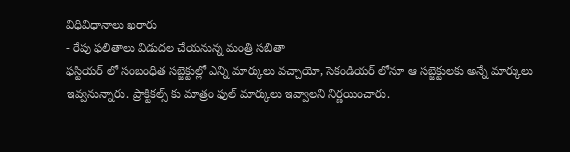విధివిధానాలు ఖరారు
- రేపు ఫలితాలు విడుదల చేయనున్న మంత్రి సబితా
ఫస్టియర్ లో సంబంధిత సబ్జెక్టుల్లో ఎన్ని మార్కులు వచ్చాయో, సెకండియర్ లోనూ ఆ సబ్జెక్టులకు అన్నే మార్కులు ఇవ్వనున్నారు. ప్రాక్టికల్స్ కు మాత్రం ఫుల్ మార్కులు ఇవ్వాలని నిర్ణయించారు.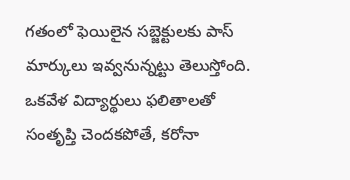గతంలో ఫెయిలైన సబ్జెక్టులకు పాస్ మార్కులు ఇవ్వనున్నట్టు తెలుస్తోంది. ఒకవేళ విద్యార్థులు ఫలితాలతో సంతృప్తి చెందకపోతే, కరోనా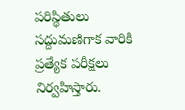పరిస్థితులు సద్దుమణిగాక వారికి ప్రత్యేక పరీక్షలు నిర్వహిస్తారు.